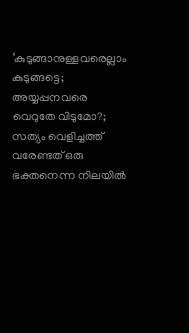‘കുടുങ്ങാനുള്ളവരെല്ലാം കുടുങ്ങട്ടെ; അയ്യപ്പനവരെ വെറുതേ വിടുമോ?; സത്യം വെളിച്ചത്ത് വരേണ്ടത് ഒരു ഭക്തനെന്ന നിലയില്‍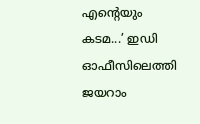എന്റെയും കടമ...’ ഇഡി ഓഫീസിലെത്തി ജയറാം